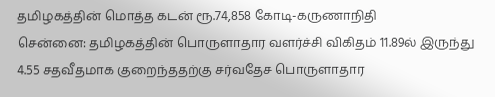தமிழகத்தின் மொத்த கடன் ரூ.74,858 கோடி-கருணாநிதி
சென்னை: தமிழகத்தின் பொருளாதார வளர்ச்சி விகிதம் 11.89ல் இருந்து 4.55 சதவீதமாக குறைந்ததற்கு சர்வதேச பொருளாதார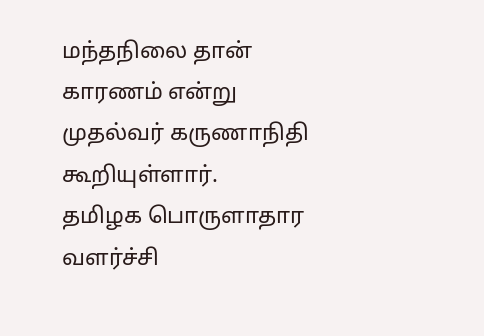மந்தநிலை தான் காரணம் என்று முதல்வர் கருணாநிதி கூறியுள்ளார்.
தமிழக பொருளாதார வளர்ச்சி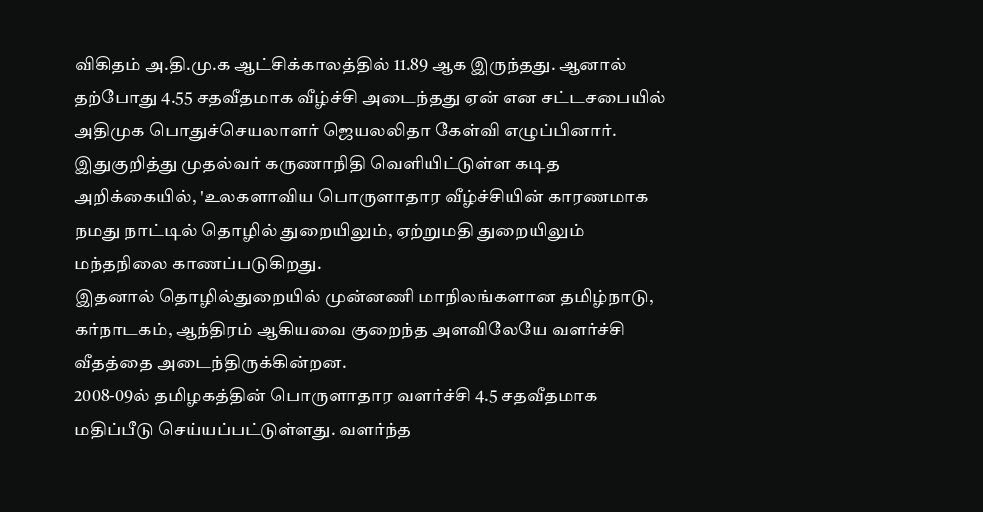விகிதம் அ.தி.மு.க ஆட்சிக்காலத்தில் 11.89 ஆக இருந்தது. ஆனால் தற்போது 4.55 சதவீதமாக வீழ்ச்சி அடைந்தது ஏன் என சட்டசபையில் அதிமுக பொதுச்செயலாளர் ஜெயலலிதா கேள்வி எழுப்பினார்.
இதுகுறித்து முதல்வர் கருணாநிதி வெளியிட்டுள்ள கடித அறிக்கையில், 'உலகளாவிய பொருளாதார வீழ்ச்சியின் காரணமாக நமது நாட்டில் தொழில் துறையிலும், ஏற்றுமதி துறையிலும் மந்தநிலை காணப்படுகிறது.
இதனால் தொழில்துறையில் முன்னணி மாநிலங்களான தமிழ்நாடு, கர்நாடகம், ஆந்திரம் ஆகியவை குறைந்த அளவிலேயே வளர்ச்சி வீதத்தை அடைந்திருக்கின்றன.
2008-09ல் தமிழகத்தின் பொருளாதார வளர்ச்சி 4.5 சதவீதமாக மதிப்பீடு செய்யப்பட்டுள்ளது. வளர்ந்த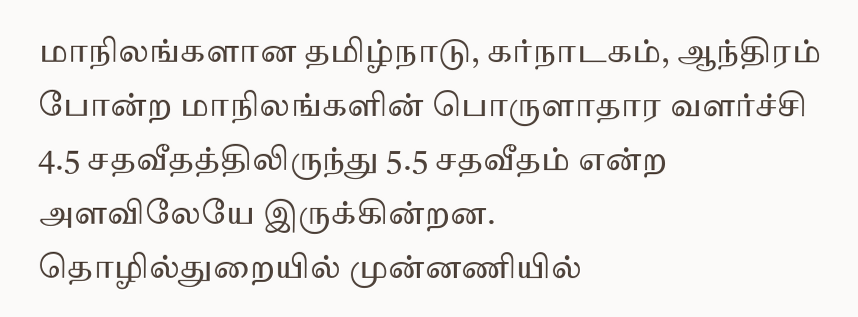மாநிலங்களான தமிழ்நாடு, கர்நாடகம், ஆந்திரம் போன்ற மாநிலங்களின் பொருளாதார வளர்ச்சி 4.5 சதவீதத்திலிருந்து 5.5 சதவீதம் என்ற அளவிலேயே இருக்கின்றன.
தொழில்துறையில் முன்னணியில்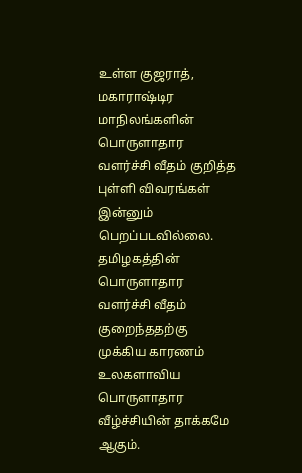உள்ள குஜராத், மகாராஷ்டிர மாநிலங்களின் பொருளாதார வளர்ச்சி வீதம் குறித்த புள்ளி விவரங்கள் இன்னும் பெறப்படவில்லை.
தமிழகத்தின் பொருளாதார வளர்ச்சி வீதம் குறைந்ததற்கு முக்கிய காரணம் உலகளாவிய பொருளாதார வீழ்ச்சியின் தாக்கமே ஆகும்.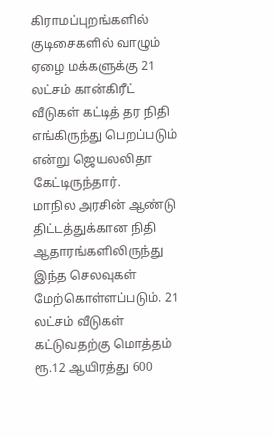கிராமப்புறங்களில் குடிசைகளில் வாழும் ஏழை மக்களுக்கு 21 லட்சம் கான்கிரீட் வீடுகள் கட்டித் தர நிதி எங்கிருந்து பெறப்படும் என்று ஜெயலலிதா கேட்டிருந்தார்.
மாநில அரசின் ஆண்டு திட்டத்துக்கான நிதி ஆதாரங்களிலிருந்து இந்த செலவுகள் மேற்கொள்ளப்படும். 21 லட்சம் வீடுகள் கட்டுவதற்கு மொத்தம் ரூ.12 ஆயிரத்து 600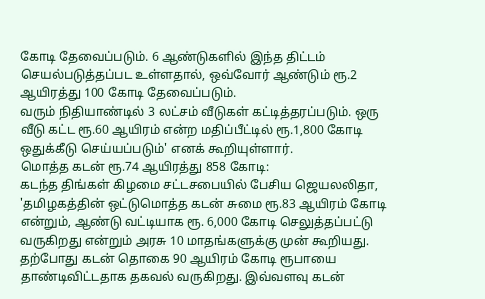கோடி தேவைப்படும். 6 ஆண்டுகளில் இந்த திட்டம் செயல்படுத்தப்பட உள்ளதால், ஒவ்வோர் ஆண்டும் ரூ.2 ஆயிரத்து 100 கோடி தேவைப்படும்.
வரும் நிதியாண்டில் 3 லட்சம் வீடுகள் கட்டித்தரப்படும். ஒரு வீடு கட்ட ரூ.60 ஆயிரம் என்ற மதிப்பீட்டில் ரூ.1,800 கோடி ஒதுக்கீடு செய்யப்படும்' எனக் கூறியுள்ளார்.
மொத்த கடன் ரூ.74 ஆயிரத்து 858 கோடி:
கடந்த திங்கள் கிழமை சட்டசபையில் பேசிய ஜெயலலிதா, 'தமிழகத்தின் ஒட்டுமொத்த கடன் சுமை ரூ.83 ஆயிரம் கோடி என்றும், ஆண்டு வட்டியாக ரூ. 6,000 கோடி செலுத்தப்பட்டு வருகிறது என்றும் அரசு 10 மாதங்களுக்கு முன் கூறியது.
தற்போது கடன் தொகை 90 ஆயிரம் கோடி ரூபாயை தாண்டிவிட்டதாக தகவல் வருகிறது. இவ்வளவு கடன்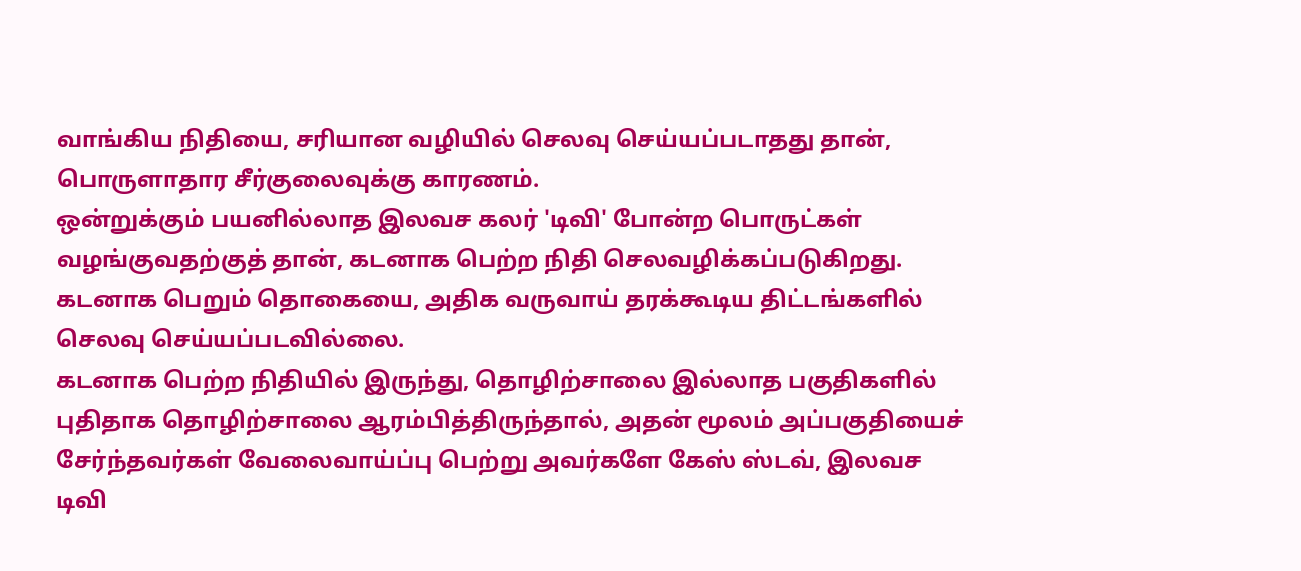வாங்கிய நிதியை, சரியான வழியில் செலவு செய்யப்படாதது தான், பொருளாதார சீர்குலைவுக்கு காரணம்.
ஒன்றுக்கும் பயனில்லாத இலவச கலர் 'டிவி' போன்ற பொருட்கள் வழங்குவதற்குத் தான், கடனாக பெற்ற நிதி செலவழிக்கப்படுகிறது. கடனாக பெறும் தொகையை, அதிக வருவாய் தரக்கூடிய திட்டங்களில் செலவு செய்யப்படவில்லை.
கடனாக பெற்ற நிதியில் இருந்து, தொழிற்சாலை இல்லாத பகுதிகளில் புதிதாக தொழிற்சாலை ஆரம்பித்திருந்தால், அதன் மூலம் அப்பகுதியைச் சேர்ந்தவர்கள் வேலைவாய்ப்பு பெற்று அவர்களே கேஸ் ஸ்டவ், இலவச டிவி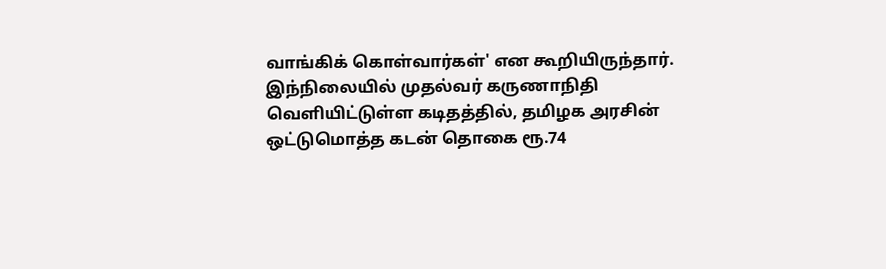வாங்கிக் கொள்வார்கள்' என கூறியிருந்தார்.
இந்நிலையில் முதல்வர் கருணாநிதி வெளியிட்டுள்ள கடிதத்தில், தமிழக அரசின் ஒட்டுமொத்த கடன் தொகை ரூ.74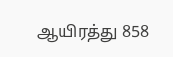ஆயிரத்து 858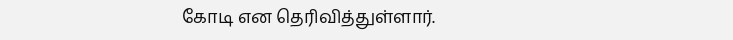கோடி என தெரிவித்துள்ளார்.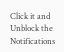Click it and Unblock the Notifications